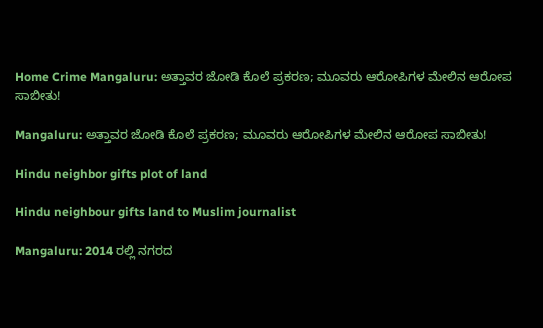Home Crime Mangaluru: ಅತ್ತಾವರ ಜೋಡಿ ಕೊಲೆ ಪ್ರಕರಣ; ಮೂವರು ಆರೋಪಿಗಳ ಮೇಲಿನ ಆರೋಪ ಸಾಬೀತು!

Mangaluru: ಅತ್ತಾವರ ಜೋಡಿ ಕೊಲೆ ಪ್ರಕರಣ; ಮೂವರು ಆರೋಪಿಗಳ ಮೇಲಿನ ಆರೋಪ ಸಾಬೀತು!

Hindu neighbor gifts plot of land

Hindu neighbour gifts land to Muslim journalist

Mangaluru: 2014 ರಲ್ಲಿ ನಗರದ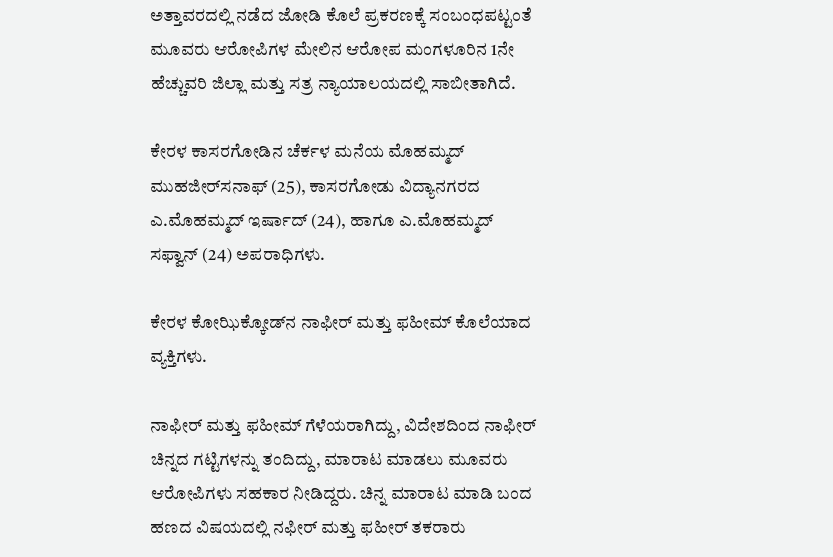ಅತ್ತಾವರದಲ್ಲಿ ನಡೆದ ಜೋಡಿ ಕೊಲೆ ಪ್ರಕರಣಕ್ಕೆ ಸಂಬಂಧಪಟ್ಟಂತೆ ಮೂವರು ಆರೋಪಿಗಳ ಮೇಲಿನ ಆರೋಪ ಮಂಗಳೂರಿನ 1ನೇ ಹೆಚ್ಚುವರಿ ಜಿಲ್ಲಾ ಮತ್ತು ಸತ್ರ ನ್ಯಾಯಾಲಯದಲ್ಲಿ ಸಾಬೀತಾಗಿದೆ.

ಕೇರಳ ಕಾಸರಗೋಡಿನ ಚೆರ್ಕಳ ಮನೆಯ ಮೊಹಮ್ಮದ್‌ ಮುಹಜೀರ್‌ಸನಾಫ್‌ (25), ಕಾಸರಗೋಡು ವಿದ್ಯಾನಗರದ ಎ.ಮೊಹಮ್ಮದ್‌ ಇರ್ಷಾದ್‌ (24), ಹಾಗೂ ಎ.ಮೊಹಮ್ಮದ್‌ ಸಫ್ವಾನ್‌ (24) ಅಪರಾಧಿಗಳು.

ಕೇರಳ ಕೋಝಿಕ್ಕೋಡ್‌ನ ನಾಫೀರ್‌ ಮತ್ತು ಫಹೀಮ್‌ ಕೊಲೆಯಾದ ವ್ಯಕ್ತಿಗಳು.

ನಾಫೀರ್‌ ಮತ್ತು ಫಹೀಮ್‌ ಗೆಳೆಯರಾಗಿದ್ದು, ವಿದೇಶದಿಂದ ನಾಫೀರ್‌ ಚಿನ್ನದ ಗಟ್ಟಿಗಳನ್ನು ತಂದಿದ್ದು, ಮಾರಾಟ ಮಾಡಲು ಮೂವರು ಆರೋಪಿಗಳು ಸಹಕಾರ ನೀಡಿದ್ದರು. ಚಿನ್ನ ಮಾರಾಟ ಮಾಡಿ ಬಂದ ಹಣದ ವಿಷಯದಲ್ಲಿ ನಫೀರ್‌ ಮತ್ತು ಫಹೀರ್‌ ತಕರಾರು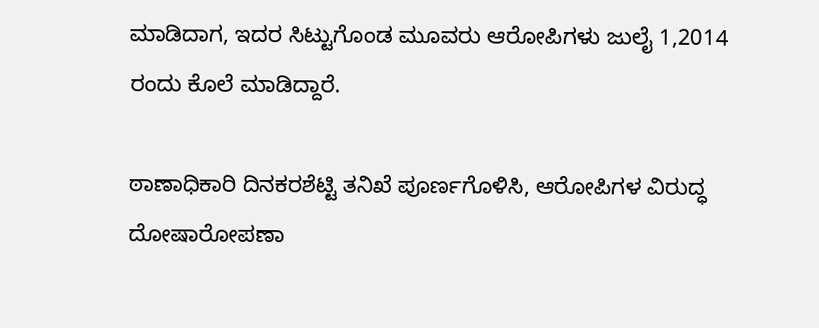ಮಾಡಿದಾಗ, ಇದರ ಸಿಟ್ಟುಗೊಂಡ ಮೂವರು ಆರೋಪಿಗಳು ಜುಲೈ 1,2014 ರಂದು ಕೊಲೆ ಮಾಡಿದ್ದಾರೆ.

ಠಾಣಾಧಿಕಾರಿ ದಿನಕರಶೆಟ್ಟಿ ತನಿಖೆ ಪೂರ್ಣಗೊಳಿಸಿ, ಆರೋಪಿಗಳ ವಿರುದ್ಧ ದೋಷಾರೋಪಣಾ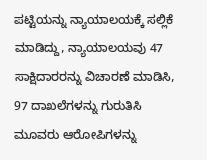ಪಟ್ಟಿಯನ್ನು ನ್ಯಾಯಾಲಯಕ್ಕೆ ಸಲ್ಲಿಕೆ ಮಾಡಿದ್ದು, ನ್ಯಾಯಾಲಯವು 47 ಸಾಕ್ಷಿದಾರರನ್ನು ವಿಚಾರಣೆ ಮಾಡಿಸಿ, 97 ದಾಖಲೆಗಳನ್ನು ಗುರುತಿಸಿ ಮೂವರು ಆರೋಪಿಗಳನ್ನು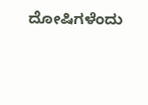ದೋಷಿಗಳೆಂದು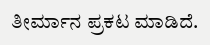ತೀರ್ಮಾನ ಪ್ರಕಟ ಮಾಡಿದೆ.